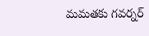మమతకు గవర్నర్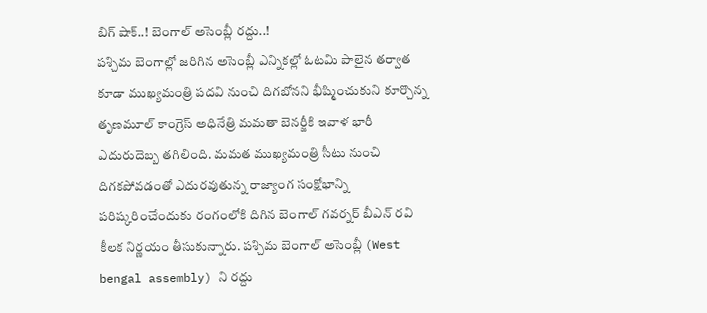బిగ్ షాక్..! బెంగాల్ అసెంబ్లీ రద్దు..!
పశ్చిమ బెంగాల్లో జరిగిన అసెంబ్లీ ఎన్నికల్లో ఓటమి పాలైన తర్వాత కూడా ముఖ్యమంత్రి పదవి నుంచి దిగబోనని భీష్మించుకుని కూర్చొన్న తృణమూల్ కాంగ్రెస్ అధినేత్రి మమతా బెనర్జీకి ఇవాళ భారీ ఎదురుదెబ్బ తగిలింది. మమత ముఖ్యమంత్రి సీటు నుంచి దిగకపోవడంతో ఎదురవుతున్న రాజ్యాంగ సంక్షోభాన్ని పరిష్కరించేందుకు రంగంలోకి దిగిన బెంగాల్ గవర్నర్ బీఎన్ రవి కీలక నిర్ణయం తీసుకున్నారు. పశ్చిమ బెంగాల్ అసెంబ్లీ (West bengal assembly) ని రద్దు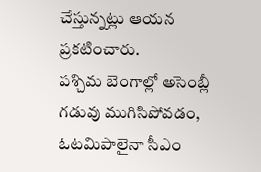చేస్తున్నట్లు ఆయన ప్రకటించారు.
పశ్చిమ బెంగాల్లో అసెంబ్లీ గడువు ముగిసిపోవడం, ఓటమిపాలైనా సీఎం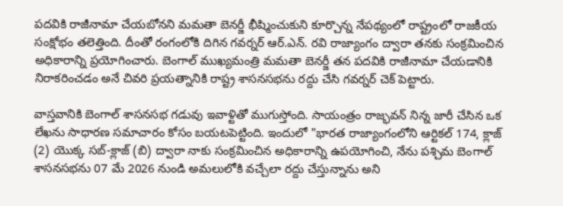పదవికి రాజీనామా చేయబోనని మమతా బెనర్జీ భీష్మించుకుని కూర్చొన్న నేపథ్యంలో రాష్ట్రంలో రాజకీయ సంక్షోభం తలెత్తింది. దీంతో రంగంలోకి దిగిన గవర్నర్ ఆర్.ఎన్. రవి రాజ్యాంగం ద్వారా తనకు సంక్రమించిన అధికారాన్ని ప్రయోగించారు. బెంగాల్ ముఖ్యమంత్రి మమతా బెనర్జీ తన పదవికి రాజీనామా చేయడానికి నిరాకరించడం అనే చివరి ప్రయత్నానికి రాష్ట్ర శాసనసభను రద్దు చేసి గవర్నర్ చెక్ పెట్టారు.

వాస్తవానికి బెంగాల్ శాసనసభ గడువు ఇవాళ్టితో ముగుస్తోంది. సాయంత్రం రాజ్భవన్ నిన్న జారీ చేసిన ఒక లేఖను సాధారణ సమాచారం కోసం బయటపెట్టింది. ఇందులో "భారత రాజ్యాంగంలోని ఆర్టికల్ 174, క్లాజ్ (2) యొక్క సబ్-క్లాజ్ (బి) ద్వారా నాకు సంక్రమించిన అధికారాన్ని ఉపయోగించి, నేను పశ్చిమ బెంగాల్ శాసనసభను 07 మే 2026 నుండి అమలులోకి వచ్చేలా రద్దు చేస్తున్నాను అని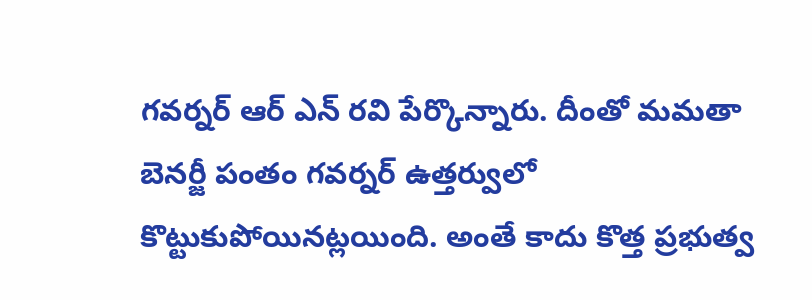గవర్నర్ ఆర్ ఎన్ రవి పేర్కొన్నారు. దీంతో మమతా బెనర్జీ పంతం గవర్నర్ ఉత్తర్వులో కొట్టుకుపోయినట్లయింది. అంతే కాదు కొత్త ప్రభుత్వ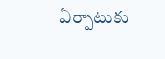ఏర్పాటుకు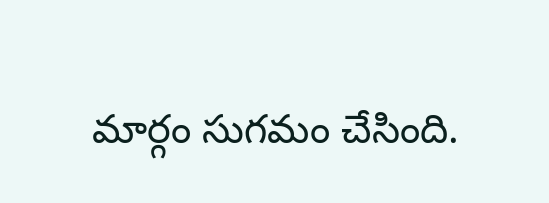మార్గం సుగమం చేసింది.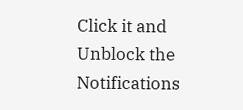Click it and Unblock the Notifications